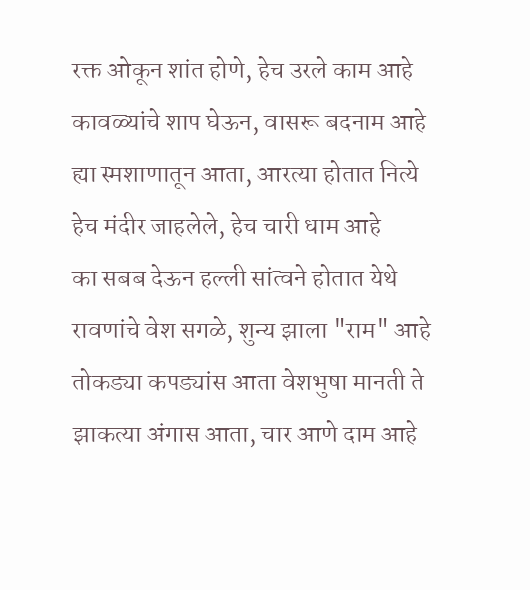रक्त ओकून शांत होणे, हेच उरले काम आहे
कावळ्यांचे शाप घेऊन, वासरू बदनाम आहे
ह्या स्मशाणातून आता, आरत्या होतात नित्ये
हेच मंदीर जाहलेले, हेच चारी धाम आहे
का सबब देऊन हल्ली सांत्वने होतात येथे
रावणांचे वेश सगळे, शुन्य झाला "राम" आहे
तोकड्या कपड्यांस आता वेशभुषा मानती ते
झाकत्या अंगास आता, चार आणे दाम आहे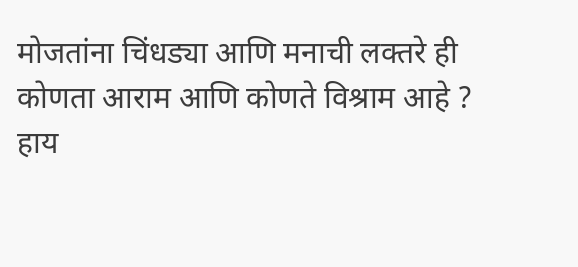मोजतांना चिंधड्या आणि मनाची लक्तरे ही
कोणता आराम आणि कोणते विश्राम आहे ?
हाय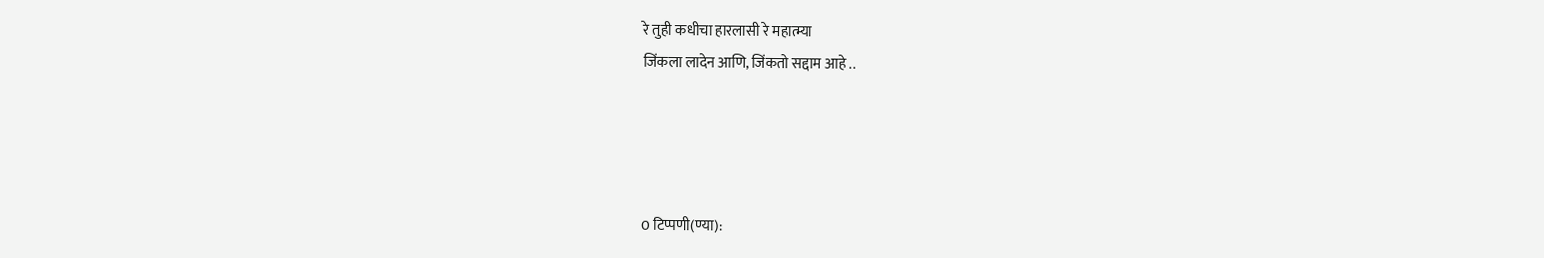रे तुही कधीचा हारलासी रे महात्म्या
जिंकला लादेन आणि, जिंकतो सद्दाम आहे ..




0 टिप्पणी(ण्या):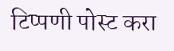टिप्पणी पोस्ट करा